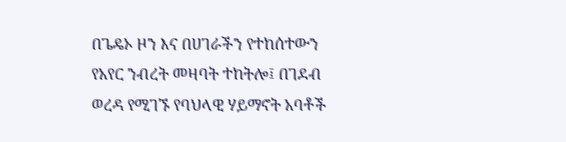በጌዴኦ ዞን እና በሀገራችን የተከሰተውን የአየር ንብረት መዛባት ተከትሎ፤ በገደብ ወረዳ የሚገኙ የባህላዊ ሃይማኖት አባቶች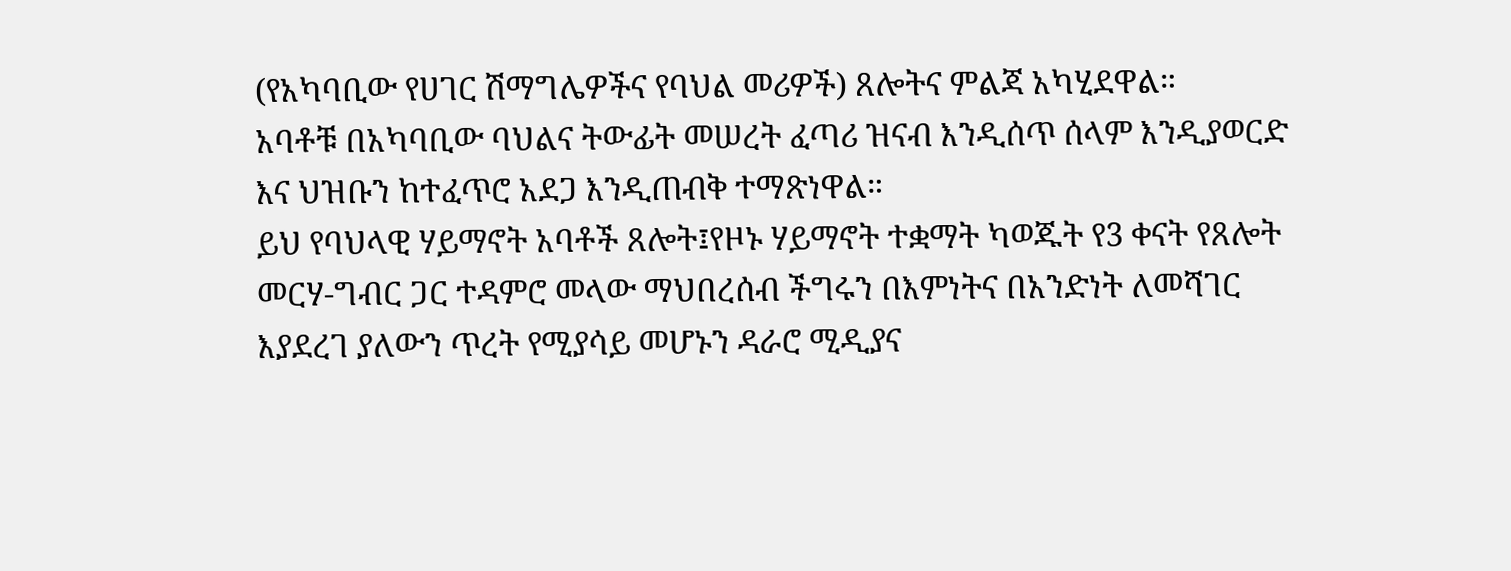(የአካባቢው የሀገር ሽማግሌዎችና የባህል መሪዎች) ጸሎትና ምልጃ አካሂደዋል።
አባቶቹ በአካባቢው ባህልና ትውፊት መሠረት ፈጣሪ ዝናብ እንዲሰጥ ሰላም እንዲያወርድ እና ህዝቡን ከተፈጥሮ አደጋ እንዲጠብቅ ተማጽነዋል።
ይህ የባህላዊ ሃይማኖት አባቶች ጸሎት፤የዞኑ ሃይማኖት ተቋማት ካወጁት የ3 ቀናት የጸሎት መርሃ-ግብር ጋር ተዳምሮ መላው ማህበረሰብ ችግሩን በእምነትና በአንድነት ለመሻገር እያደረገ ያለውን ጥረት የሚያሳይ መሆኑን ዳራሮ ሚዲያና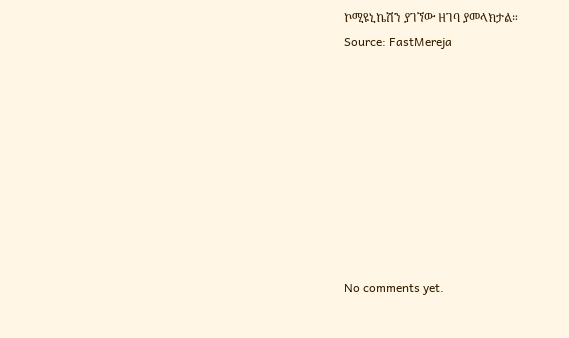ኮሚዩኒኬሽን ያገኘው ዘገባ ያመላክታል።
Source: FastMereja









No comments yet.